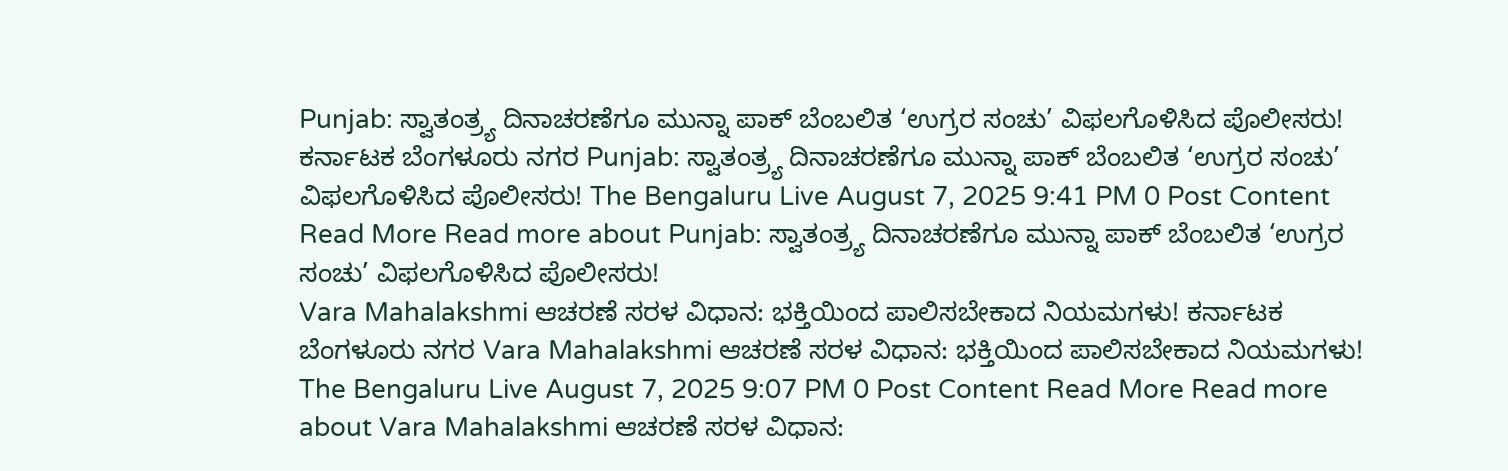Punjab: ಸ್ವಾತಂತ್ರ್ಯ ದಿನಾಚರಣೆಗೂ ಮುನ್ನಾ ಪಾಕ್ ಬೆಂಬಲಿತ ‘ಉಗ್ರರ ಸಂಚು’ ವಿಫಲಗೊಳಿಸಿದ ಪೊಲೀಸರು! ಕರ್ನಾಟಕ ಬೆಂಗಳೂರು ನಗರ Punjab: ಸ್ವಾತಂತ್ರ್ಯ ದಿನಾಚರಣೆಗೂ ಮುನ್ನಾ ಪಾಕ್ ಬೆಂಬಲಿತ ‘ಉಗ್ರರ ಸಂಚು’ ವಿಫಲಗೊಳಿಸಿದ ಪೊಲೀಸರು! The Bengaluru Live August 7, 2025 9:41 PM 0 Post Content Read More Read more about Punjab: ಸ್ವಾತಂತ್ರ್ಯ ದಿನಾಚರಣೆಗೂ ಮುನ್ನಾ ಪಾಕ್ ಬೆಂಬಲಿತ ‘ಉಗ್ರರ ಸಂಚು’ ವಿಫಲಗೊಳಿಸಿದ ಪೊಲೀಸರು!
Vara Mahalakshmi ಆಚರಣೆ ಸರಳ ವಿಧಾನ: ಭಕ್ತಿಯಿಂದ ಪಾಲಿಸಬೇಕಾದ ನಿಯಮಗಳು! ಕರ್ನಾಟಕ ಬೆಂಗಳೂರು ನಗರ Vara Mahalakshmi ಆಚರಣೆ ಸರಳ ವಿಧಾನ: ಭಕ್ತಿಯಿಂದ ಪಾಲಿಸಬೇಕಾದ ನಿಯಮಗಳು! The Bengaluru Live August 7, 2025 9:07 PM 0 Post Content Read More Read more about Vara Mahalakshmi ಆಚರಣೆ ಸರಳ ವಿಧಾನ: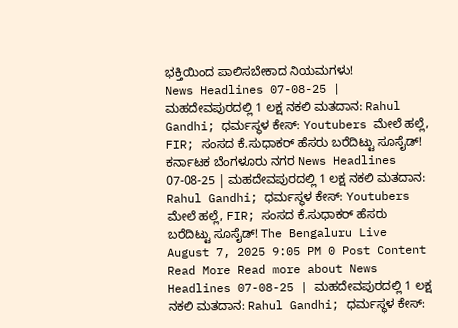ಭಕ್ತಿಯಿಂದ ಪಾಲಿಸಬೇಕಾದ ನಿಯಮಗಳು!
News Headlines 07-08-25 | ಮಹದೇವಪುರದಲ್ಲಿ 1 ಲಕ್ಷ ನಕಲಿ ಮತದಾನ: Rahul Gandhi; ಧರ್ಮಸ್ಥಳ ಕೇಸ್: Youtubers ಮೇಲೆ ಹಲ್ಲೆ, FIR; ಸಂಸದ ಕೆ.ಸುಧಾಕರ್ ಹೆಸರು ಬರೆದಿಟ್ಟು ಸೂಸೈಡ್! ಕರ್ನಾಟಕ ಬೆಂಗಳೂರು ನಗರ News Headlines 07-08-25 | ಮಹದೇವಪುರದಲ್ಲಿ 1 ಲಕ್ಷ ನಕಲಿ ಮತದಾನ: Rahul Gandhi; ಧರ್ಮಸ್ಥಳ ಕೇಸ್: Youtubers ಮೇಲೆ ಹಲ್ಲೆ, FIR; ಸಂಸದ ಕೆ.ಸುಧಾಕರ್ ಹೆಸರು ಬರೆದಿಟ್ಟು ಸೂಸೈಡ್! The Bengaluru Live August 7, 2025 9:05 PM 0 Post Content Read More Read more about News Headlines 07-08-25 | ಮಹದೇವಪುರದಲ್ಲಿ 1 ಲಕ್ಷ ನಕಲಿ ಮತದಾನ: Rahul Gandhi; ಧರ್ಮಸ್ಥಳ ಕೇಸ್: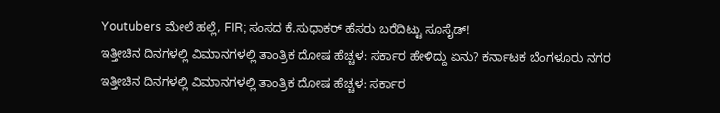Youtubers ಮೇಲೆ ಹಲ್ಲೆ, FIR; ಸಂಸದ ಕೆ.ಸುಧಾಕರ್ ಹೆಸರು ಬರೆದಿಟ್ಟು ಸೂಸೈಡ್!
ಇತ್ತೀಚಿನ ದಿನಗಳಲ್ಲಿ ವಿಮಾನಗಳಲ್ಲಿ ತಾಂತ್ರಿಕ ದೋಷ ಹೆಚ್ಚಳ: ಸರ್ಕಾರ ಹೇಳಿದ್ದು ಏನು? ಕರ್ನಾಟಕ ಬೆಂಗಳೂರು ನಗರ ಇತ್ತೀಚಿನ ದಿನಗಳಲ್ಲಿ ವಿಮಾನಗಳಲ್ಲಿ ತಾಂತ್ರಿಕ ದೋಷ ಹೆಚ್ಚಳ: ಸರ್ಕಾರ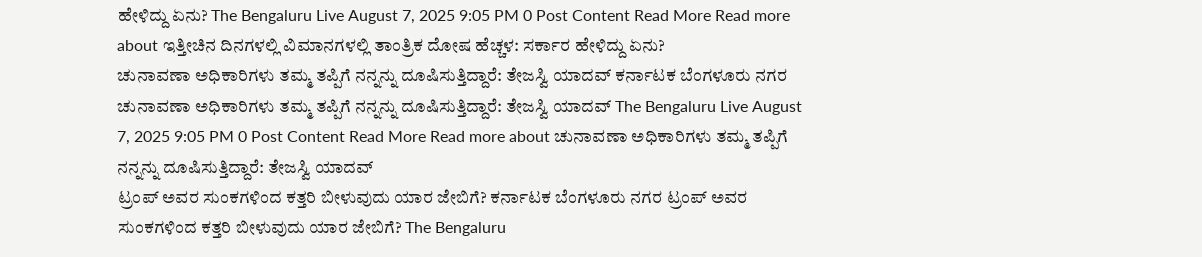ಹೇಳಿದ್ದು ಏನು? The Bengaluru Live August 7, 2025 9:05 PM 0 Post Content Read More Read more about ಇತ್ತೀಚಿನ ದಿನಗಳಲ್ಲಿ ವಿಮಾನಗಳಲ್ಲಿ ತಾಂತ್ರಿಕ ದೋಷ ಹೆಚ್ಚಳ: ಸರ್ಕಾರ ಹೇಳಿದ್ದು ಏನು?
ಚುನಾವಣಾ ಅಧಿಕಾರಿಗಳು ತಮ್ಮ ತಪ್ಪಿಗೆ ನನ್ನನ್ನು ದೂಷಿಸುತ್ತಿದ್ದಾರೆ: ತೇಜಸ್ವಿ ಯಾದವ್ ಕರ್ನಾಟಕ ಬೆಂಗಳೂರು ನಗರ ಚುನಾವಣಾ ಅಧಿಕಾರಿಗಳು ತಮ್ಮ ತಪ್ಪಿಗೆ ನನ್ನನ್ನು ದೂಷಿಸುತ್ತಿದ್ದಾರೆ: ತೇಜಸ್ವಿ ಯಾದವ್ The Bengaluru Live August 7, 2025 9:05 PM 0 Post Content Read More Read more about ಚುನಾವಣಾ ಅಧಿಕಾರಿಗಳು ತಮ್ಮ ತಪ್ಪಿಗೆ ನನ್ನನ್ನು ದೂಷಿಸುತ್ತಿದ್ದಾರೆ: ತೇಜಸ್ವಿ ಯಾದವ್
ಟ್ರಂಪ್ ಅವರ ಸುಂಕಗಳಿಂದ ಕತ್ತರಿ ಬೀಳುವುದು ಯಾರ ಜೇಬಿಗೆ? ಕರ್ನಾಟಕ ಬೆಂಗಳೂರು ನಗರ ಟ್ರಂಪ್ ಅವರ ಸುಂಕಗಳಿಂದ ಕತ್ತರಿ ಬೀಳುವುದು ಯಾರ ಜೇಬಿಗೆ? The Bengaluru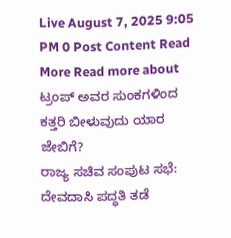Live August 7, 2025 9:05 PM 0 Post Content Read More Read more about ಟ್ರಂಪ್ ಅವರ ಸುಂಕಗಳಿಂದ ಕತ್ತರಿ ಬೀಳುವುದು ಯಾರ ಜೇಬಿಗೆ?
ರಾಜ್ಯ ಸಚಿವ ಸಂಪುಟ ಸಭೆ: ದೇವದಾಸಿ ಪದ್ಧತಿ ತಡೆ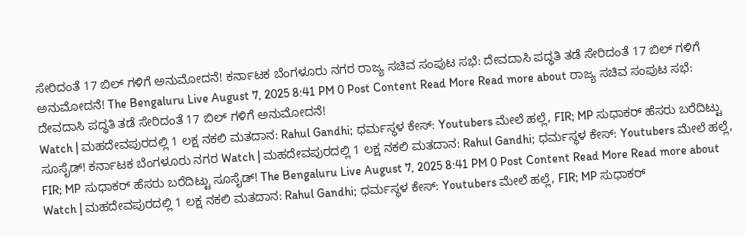ಸೇರಿದಂತೆ 17 ಬಿಲ್ ಗಳಿಗೆ ಅನುಮೋದನೆ! ಕರ್ನಾಟಕ ಬೆಂಗಳೂರು ನಗರ ರಾಜ್ಯ ಸಚಿವ ಸಂಪುಟ ಸಭೆ: ದೇವದಾಸಿ ಪದ್ಧತಿ ತಡೆ ಸೇರಿದಂತೆ 17 ಬಿಲ್ ಗಳಿಗೆ ಅನುಮೋದನೆ! The Bengaluru Live August 7, 2025 8:41 PM 0 Post Content Read More Read more about ರಾಜ್ಯ ಸಚಿವ ಸಂಪುಟ ಸಭೆ: ದೇವದಾಸಿ ಪದ್ಧತಿ ತಡೆ ಸೇರಿದಂತೆ 17 ಬಿಲ್ ಗಳಿಗೆ ಅನುಮೋದನೆ!
Watch | ಮಹದೇವಪುರದಲ್ಲಿ 1 ಲಕ್ಷ ನಕಲಿ ಮತದಾನ: Rahul Gandhi; ಧರ್ಮಸ್ಥಳ ಕೇಸ್: Youtubers ಮೇಲೆ ಹಲ್ಲೆ, FIR; MP ಸುಧಾಕರ್ ಹೆಸರು ಬರೆದಿಟ್ಟು ಸೂಸೈಡ್! ಕರ್ನಾಟಕ ಬೆಂಗಳೂರು ನಗರ Watch | ಮಹದೇವಪುರದಲ್ಲಿ 1 ಲಕ್ಷ ನಕಲಿ ಮತದಾನ: Rahul Gandhi; ಧರ್ಮಸ್ಥಳ ಕೇಸ್: Youtubers ಮೇಲೆ ಹಲ್ಲೆ, FIR; MP ಸುಧಾಕರ್ ಹೆಸರು ಬರೆದಿಟ್ಟು ಸೂಸೈಡ್! The Bengaluru Live August 7, 2025 8:41 PM 0 Post Content Read More Read more about Watch | ಮಹದೇವಪುರದಲ್ಲಿ 1 ಲಕ್ಷ ನಕಲಿ ಮತದಾನ: Rahul Gandhi; ಧರ್ಮಸ್ಥಳ ಕೇಸ್: Youtubers ಮೇಲೆ ಹಲ್ಲೆ, FIR; MP ಸುಧಾಕರ್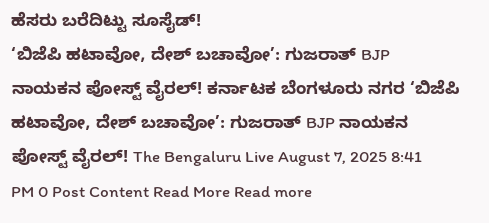ಹೆಸರು ಬರೆದಿಟ್ಟು ಸೂಸೈಡ್!
‘ಬಿಜೆಪಿ ಹಟಾವೋ, ದೇಶ್ ಬಚಾವೋ’: ಗುಜರಾತ್ BJP ನಾಯಕನ ಪೋಸ್ಟ್ ವೈರಲ್! ಕರ್ನಾಟಕ ಬೆಂಗಳೂರು ನಗರ ‘ಬಿಜೆಪಿ ಹಟಾವೋ, ದೇಶ್ ಬಚಾವೋ’: ಗುಜರಾತ್ BJP ನಾಯಕನ ಪೋಸ್ಟ್ ವೈರಲ್! The Bengaluru Live August 7, 2025 8:41 PM 0 Post Content Read More Read more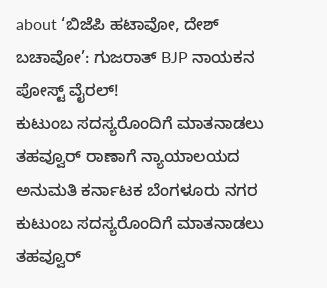about ‘ಬಿಜೆಪಿ ಹಟಾವೋ, ದೇಶ್ ಬಚಾವೋ’: ಗುಜರಾತ್ BJP ನಾಯಕನ ಪೋಸ್ಟ್ ವೈರಲ್!
ಕುಟುಂಬ ಸದಸ್ಯರೊಂದಿಗೆ ಮಾತನಾಡಲು ತಹವ್ವೂರ್ ರಾಣಾಗೆ ನ್ಯಾಯಾಲಯದ ಅನುಮತಿ ಕರ್ನಾಟಕ ಬೆಂಗಳೂರು ನಗರ ಕುಟುಂಬ ಸದಸ್ಯರೊಂದಿಗೆ ಮಾತನಾಡಲು ತಹವ್ವೂರ್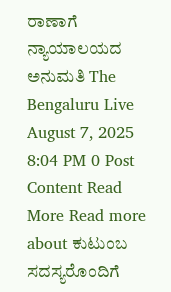ರಾಣಾಗೆ ನ್ಯಾಯಾಲಯದ ಅನುಮತಿ The Bengaluru Live August 7, 2025 8:04 PM 0 Post Content Read More Read more about ಕುಟುಂಬ ಸದಸ್ಯರೊಂದಿಗೆ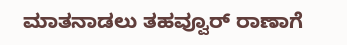ಮಾತನಾಡಲು ತಹವ್ವೂರ್ ರಾಣಾಗೆ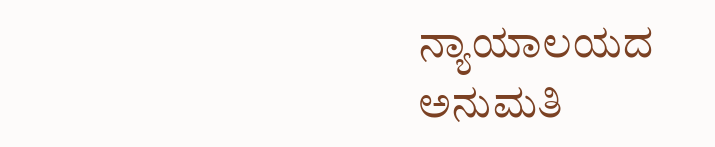ನ್ಯಾಯಾಲಯದ ಅನುಮತಿ